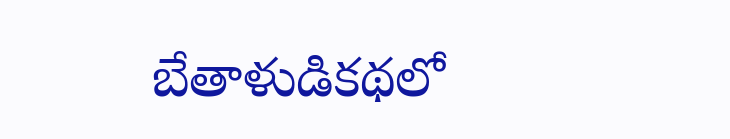బేతాళుడికథలో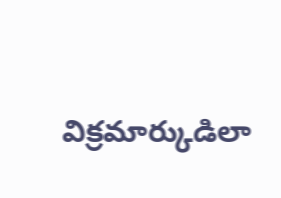విక్రమార్కుడిలా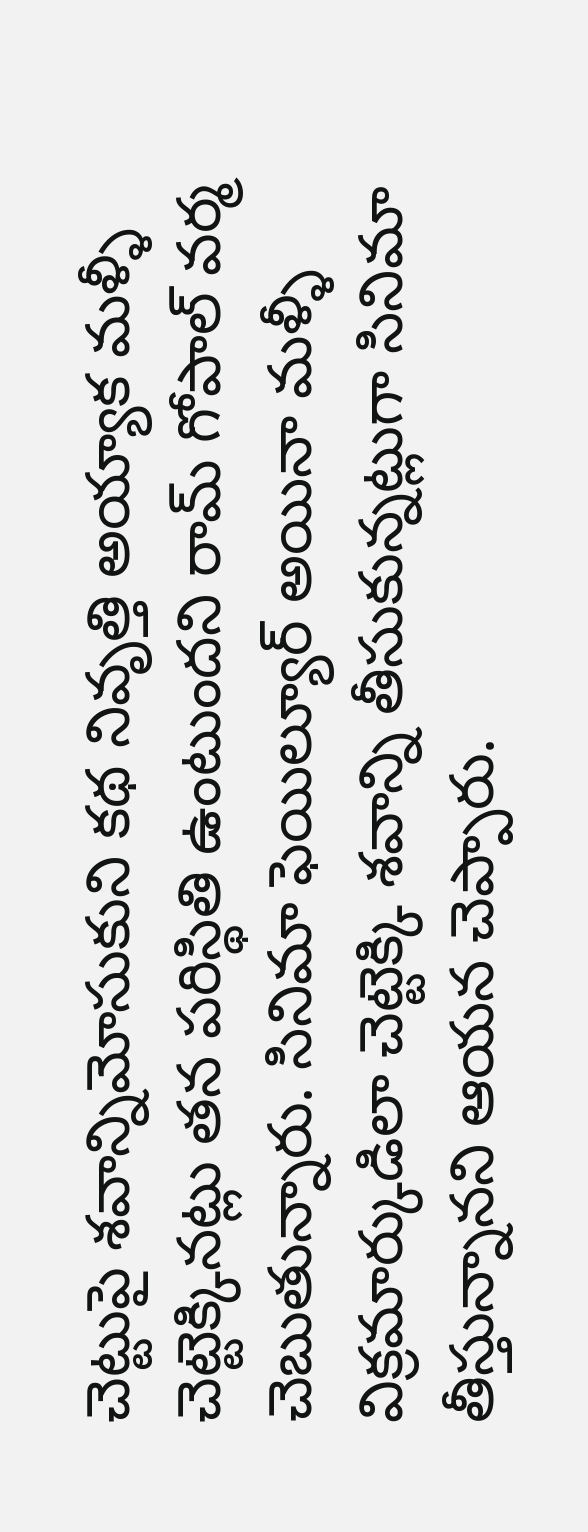చెట్టుపై శవాన్నిమోసుకుని కథ నివృత్తి అయ్యాక మళ్ళీ చెట్టెక్కినట్లు తన పరిస్థితి ఉంటుందని రామ్ గోపాల్ వర్మ చెబుతున్నారు. సినిమా ఫెయిల్యూర్ అయినా మళ్ళీ విక్రమార్కుడిలా చెట్టెక్కి శవాన్ని తీసుకున్నట్లుగా సినిమా తీస్తున్నానని ఆయన చెప్పారు.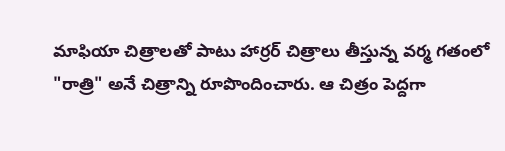మాఫియా చిత్రాలతో పాటు హార్రర్ చిత్రాలు తీస్తున్న వర్మ గతంలో "రాత్రి" అనే చిత్రాన్ని రూపొందించారు. ఆ చిత్రం పెద్దగా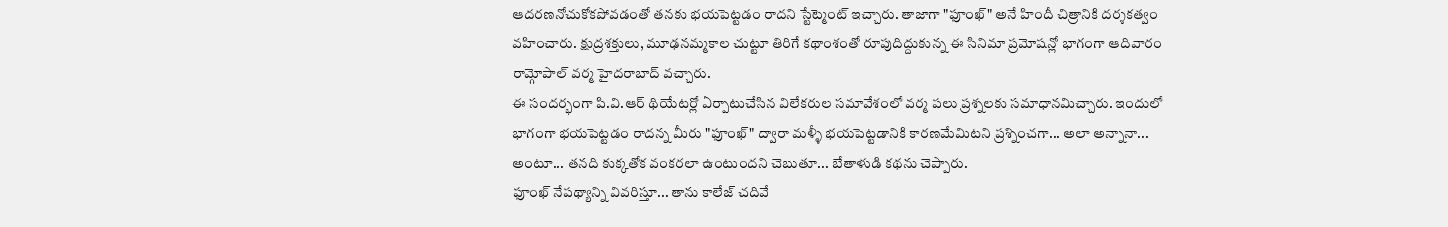ఆదరణనోచుకోకపోవడంతో తనకు భయపెట్టడం రాదని స్టేట్మెంట్ ఇచ్చారు. తాజాగా "ఫూంఖ్" అనే హిందీ చిత్రానికి దర్శకత్వం వహించారు. క్షుద్రశక్తులు, మూఢనమ్మకాల చుట్టూ తిరిగే కథాంశంతో రూపుదిద్దుకున్న ఈ సినిమా ప్రమోషన్లో భాగంగా ఆదివారం రామ్గోపాల్ వర్మ హైదరాబాద్ వచ్చారు.
ఈ సందర్భంగా పి.వి.ఆర్ థియేటర్లో ఏర్పాటుచేసిన విలేకరుల సమావేశంలో వర్మ పలు ప్రశ్నలకు సమాధానమిచ్చారు. ఇందులో భాగంగా భయపెట్టడం రాదన్న మీరు "ఫూంఖ్" ద్వారా మళ్ళీ భయపెట్టడానికి కారణమేమిటని ప్రశ్నించగా... అలా అన్నానా... అంటూ... తనది కుక్కతోక వంకరలా ఉంటుందని చెబుతూ... బేతాళుడి కథను చెప్పారు.
ఫూంఖ్ నేపథ్యాన్ని వివరిస్తూ... తాను కాలేజ్ చదివే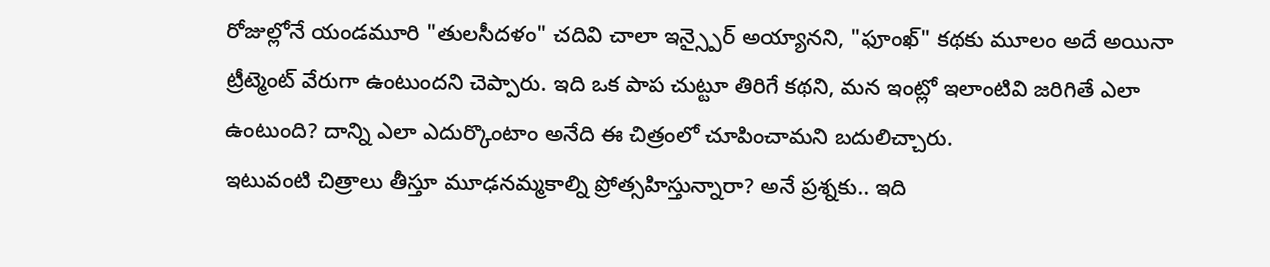రోజుల్లోనే యండమూరి "తులసీదళం" చదివి చాలా ఇన్స్పైర్ అయ్యానని, "ఫూంఖ్" కథకు మూలం అదే అయినా ట్రీట్మెంట్ వేరుగా ఉంటుందని చెప్పారు. ఇది ఒక పాప చుట్టూ తిరిగే కథని, మన ఇంట్లో ఇలాంటివి జరిగితే ఎలా ఉంటుంది? దాన్ని ఎలా ఎదుర్కొంటాం అనేది ఈ చిత్రంలో చూపించామని బదులిచ్చారు.
ఇటువంటి చిత్రాలు తీస్తూ మూఢనమ్మకాల్ని ప్రోత్సహిస్తున్నారా? అనే ప్రశ్నకు.. ఇది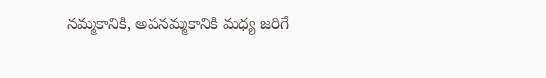నమ్మకానికి, అపనమ్మకానికి మధ్య జరిగే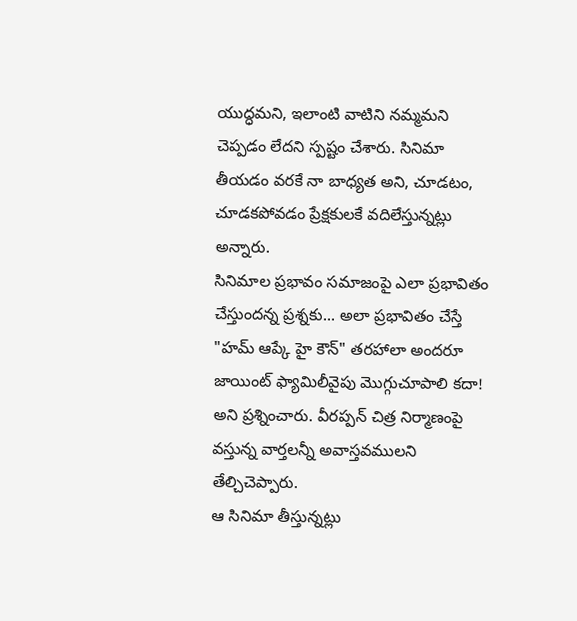యుద్ధమని, ఇలాంటి వాటిని నమ్మమని చెప్పడం లేదని స్పష్టం చేశారు. సినిమా తీయడం వరకే నా బాధ్యత అని, చూడటం, చూడకపోవడం ప్రేక్షకులకే వదిలేస్తున్నట్లు అన్నారు.
సినిమాల ప్రభావం సమాజంపై ఎలా ప్రభావితం చేస్తుందన్న ప్రశ్నకు... అలా ప్రభావితం చేస్తే "హమ్ ఆప్కే హై కౌన్" తరహాలా అందరూ జాయింట్ ఫ్యామిలీవైపు మొగ్గుచూపాలి కదా! అని ప్రశ్నించారు. వీరప్పన్ చిత్ర నిర్మాణంపై వస్తున్న వార్తలన్నీ అవాస్తవములని తేల్చిచెప్పారు.
ఆ సినిమా తీస్తున్నట్లు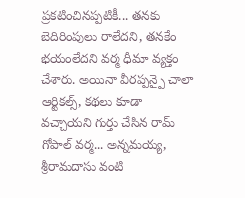ప్రకటించినప్పటికీ... తనకు బెదిరింపులు రాలేదని, తనకేం భయంలేదని వర్మ ధీమా వ్యక్తం చేశారు. అయినా వీరప్పన్పై చాలా ఆర్టికల్స్, కథలు కూడా వచ్చాయని గుర్తు చేసిన రామ్ గోపాల్ వర్మ... అన్నమయ్య, శ్రీరామదాసు వంటి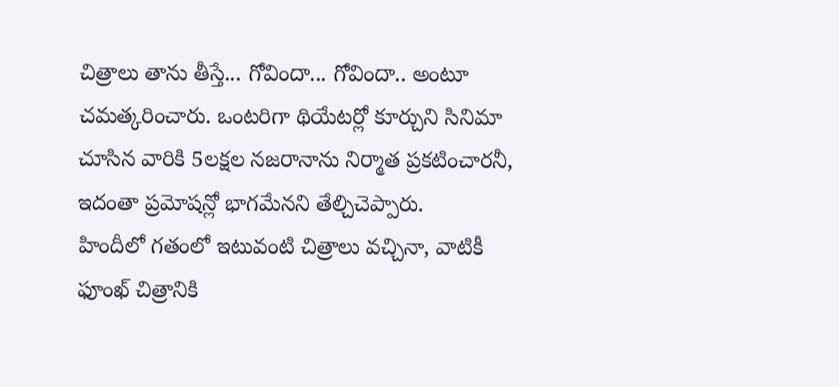చిత్రాలు తాను తీస్తే... గోవిందా... గోవిందా.. అంటూ చమత్కరించారు. ఒంటరిగా థియేటర్లో కూర్చుని సినిమా చూసిన వారికి 5లక్షల నజరానాను నిర్మాత ప్రకటించారనీ, ఇదంతా ప్రమోషన్లో భాగమేనని తేల్చిచెప్పారు.
హిందీలో గతంలో ఇటువంటి చిత్రాలు వచ్చినా, వాటికీ ఫూంఖ్ చిత్రానికి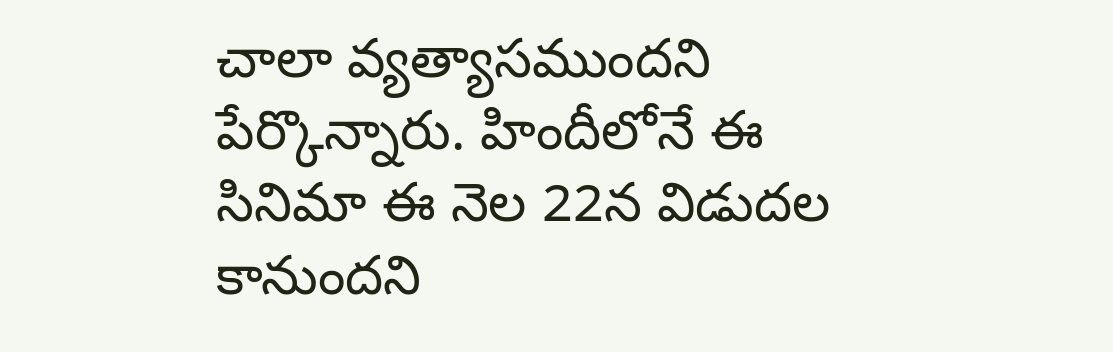చాలా వ్యత్యాసముందని పేర్కొన్నారు. హిందీలోనే ఈ సినిమా ఈ నెల 22న విడుదల కానుందని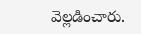వెల్లడించారు.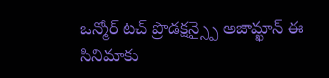ఒన్మోర్ టచ్ ప్రొడక్షన్స్పై అజామ్ఖాన్ ఈ సినిమాకు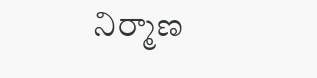నిర్మాణ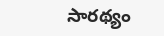సారథ్యం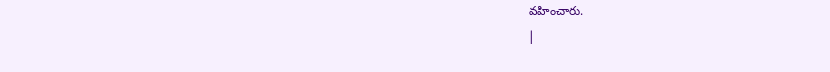వహించారు.
|